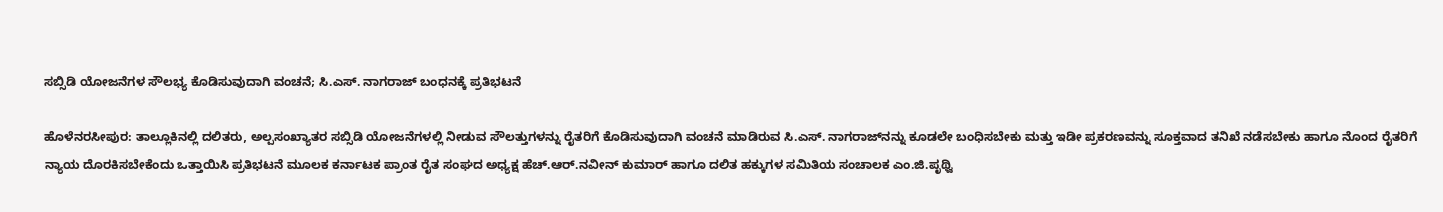ಸಬ್ಸಿಡಿ ಯೋಜನೆಗಳ ಸೌಲಭ್ಯ ಕೊಡಿಸುವುದಾಗಿ ವಂಚನೆ; ಸಿ.ಎಸ್. ನಾಗರಾಜ್‌ ಬಂಧನಕ್ಕೆ ಪ್ರತಿಭಟನೆ

ಹೊಳೆನರಸೀಪುರ: ತಾಲ್ಲೂಕಿನಲ್ಲಿ ದಲಿತರು, ಅಲ್ಪಸಂಖ್ಯಾತರ ಸಬ್ಸಿಡಿ ಯೋಜನೆಗಳಲ್ಲಿ ನೀಡುವ ಸೌಲತ್ತುಗಳನ್ನು ರೈತರಿಗೆ ಕೊಡಿಸುವುದಾಗಿ ವಂಚನೆ ಮಾಡಿರುವ ಸಿ.ಎಸ್. ನಾಗರಾಜ್‌ನನ್ನು ಕೂಡಲೇ ಬಂಧಿಸಬೇಕು ಮತ್ತು ಇಡೀ ಪ್ರಕರಣವನ್ನು ಸೂಕ್ತವಾದ ತನಿಖೆ ನಡೆಸಬೇಕು ಹಾಗೂ ನೊಂದ ರೈತರಿಗೆ ನ್ಯಾಯ ದೊರಕಿಸಬೇಕೆಂದು ಒತ್ತಾಯಿಸಿ ಪ್ರತಿಭಟನೆ ಮೂಲಕ ಕರ್ನಾಟಕ ಪ್ರಾಂತ ರೈತ ಸಂಘದ ಅಧ್ಯಕ್ಷ ಹೆಚ್.ಆರ್.ನವೀನ್ ಕುಮಾರ್ ಹಾಗೂ ದಲಿತ ಹಕ್ಕುಗಳ ಸಮಿತಿಯ ಸಂಚಾಲಕ ಎಂ.ಜಿ.ಪೃಥ್ವಿ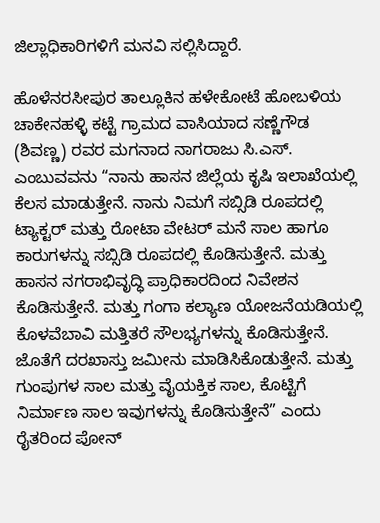ಜಿಲ್ಲಾಧಿಕಾರಿಗಳಿಗೆ ಮನವಿ ಸಲ್ಲಿಸಿದ್ದಾರೆ.

ಹೊಳೆನರಸೀಪುರ ತಾಲ್ಲೂಕಿನ ಹಳೇಕೋಟೆ ಹೋಬಳಿಯ ಚಾಕೇನಹಳ್ಳಿ ಕಟ್ಟೆ ಗ್ರಾಮದ ವಾಸಿಯಾದ ಸಣ್ಣೆಗೌಡ (ಶಿವಣ್ಣ) ರವರ ಮಗನಾದ ನಾಗರಾಜು ಸಿ.ಎಸ್. ಎಂಬುವವನು “ನಾನು ಹಾಸನ ಜಿಲ್ಲೆಯ ಕೃಷಿ ಇಲಾಖೆಯಲ್ಲಿ ಕೆಲಸ ಮಾಡುತ್ತೇನೆ. ನಾನು ನಿಮಗೆ ಸಬ್ಸಿಡಿ ರೂಪದಲ್ಲಿ ಟ್ಯಾಕ್ಟರ್ ಮತ್ತು ರೋಟಾ ವೇಟರ್ ಮನೆ ಸಾಲ ಹಾಗೂ ಕಾರುಗಳನ್ನು ಸಬ್ಸಿಡಿ ರೂಪದಲ್ಲಿ ಕೊಡಿಸುತ್ತೇನೆ. ಮತ್ತು ಹಾಸನ ನಗರಾಭಿವೃದ್ಧಿ ಪ್ರಾಧಿಕಾರದಿಂದ ನಿವೇಶನ ಕೊಡಿಸುತ್ತೇನೆ. ಮತ್ತು ಗಂಗಾ ಕಲ್ಯಾಣ ಯೋಜನೆಯಡಿಯಲ್ಲಿ ಕೊಳವೆಬಾವಿ ಮತ್ತಿತರೆ ಸೌಲಭ್ಯಗಳನ್ನು ಕೊಡಿಸುತ್ತೇನೆ. ಜೊತೆಗೆ ದರಖಾಸ್ತು ಜಮೀನು ಮಾಡಿಸಿಕೊಡುತ್ತೇನೆ. ಮತ್ತು ಗುಂಪುಗಳ ಸಾಲ ಮತ್ತು ವೈಯಕ್ತಿಕ ಸಾಲ, ಕೊಟ್ಟಿಗೆ ನಿರ್ಮಾಣ ಸಾಲ ಇವುಗಳನ್ನು ಕೊಡಿಸುತ್ತೇನೆ” ಎಂದು ರೈತರಿಂದ ಪೋನ್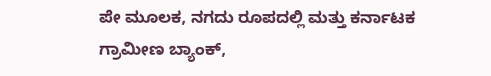ಪೇ ಮೂಲಕ, ನಗದು ರೂಪದಲ್ಲಿ ಮತ್ತು ಕರ್ನಾಟಕ ಗ್ರಾಮೀಣ ಬ್ಯಾಂಕ್,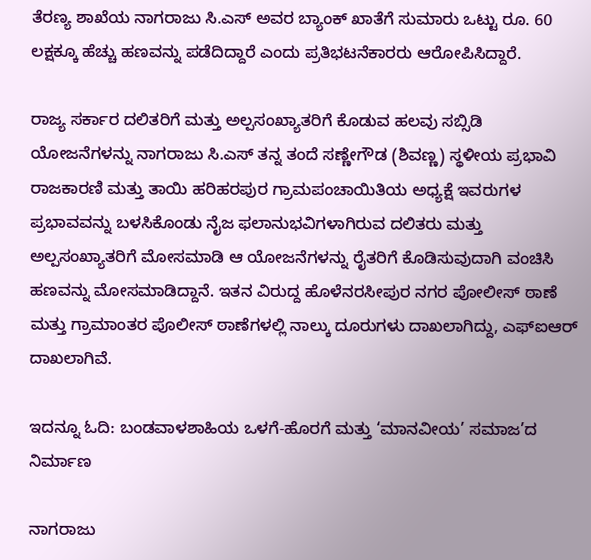ತೆರಣ್ಯ ಶಾಖೆಯ ನಾಗರಾಜು ಸಿ.ಎಸ್ ಅವರ ಬ್ಯಾಂಕ್ ಖಾತೆಗೆ ಸುಮಾರು ಒಟ್ಟು ರೂ. 60 ಲಕ್ಷಕ್ಕೂ ಹೆಚ್ಚು ಹಣವನ್ನು ಪಡೆದಿದ್ದಾರೆ ಎಂದು ಪ್ರತಿಭಟನೆಕಾರರು ಆರೋಪಿಸಿದ್ದಾರೆ.

ರಾಜ್ಯ ಸರ್ಕಾರ ದಲಿತರಿಗೆ ಮತ್ತು ಅಲ್ಪಸಂಖ್ಯಾತರಿಗೆ ಕೊಡುವ ಹಲವು ಸಬ್ಸಿಡಿ ಯೋಜನೆಗಳನ್ನು ನಾಗರಾಜು ಸಿ.ಎಸ್ ತನ್ನ ತಂದೆ ಸಣ್ಣೇಗೌಡ (ಶಿವಣ್ಣ) ಸ್ಥಳೀಯ ಪ್ರಭಾವಿ ರಾಜಕಾರಣಿ ಮತ್ತು ತಾಯಿ ಹರಿಹರಪುರ ಗ್ರಾಮಪಂಚಾಯಿತಿಯ ಅಧ್ಯಕ್ಷೆ ಇವರುಗಳ ಪ್ರಭಾವವನ್ನು ಬಳಸಿಕೊಂಡು ನೈಜ ಫಲಾನುಭವಿಗಳಾಗಿರುವ ದಲಿತರು ಮತ್ತು ಅಲ್ಪಸಂಖ್ಯಾತರಿಗೆ ಮೋಸಮಾಡಿ ಆ ಯೋಜನೆಗಳನ್ನು ರೈತರಿಗೆ ಕೊಡಿಸುವುದಾಗಿ ವಂಚಿಸಿ ಹಣವನ್ನು ಮೋಸಮಾಡಿದ್ದಾನೆ. ಇತನ ವಿರುದ್ದ ಹೊಳೆನರಸೀಪುರ ನಗರ ಪೋಲೀಸ್ ಠಾಣೆ ಮತ್ತು ಗ್ರಾಮಾಂತರ ಪೊಲೀಸ್ ಠಾಣೆಗಳಲ್ಲಿ ನಾಲ್ಕು ದೂರುಗಳು ದಾಖಲಾಗಿದ್ದು, ಎಫ್‌ಐಆರ್ ದಾಖಲಾಗಿವೆ.

ಇದನ್ನೂ ಓದಿ: ಬಂಡವಾಳಶಾಹಿಯ ಒಳಗೆ-ಹೊರಗೆ ಮತ್ತು ‘ಮಾನವೀಯ’ ಸಮಾಜ’ದ ನಿರ್ಮಾಣ

ನಾಗರಾಜು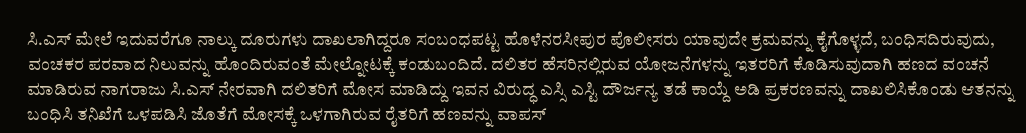ಸಿ.ಎಸ್ ಮೇಲೆ ಇದುವರೆಗೂ ನಾಲ್ಕು ದೂರುಗಳು ದಾಖಲಾಗಿದ್ದರೂ ಸಂಬಂಧಪಟ್ಟ ಹೊಳೆನರಸೀಪುರ ಪೊಲೀಸರು ಯಾವುದೇ ಕ್ರಮವನ್ನು ಕೈಗೊಳ್ಳದೆ, ಬಂಧಿಸದಿರುವುದು, ವಂಚಕರ ಪರವಾದ ನಿಲುವನ್ನು ಹೊಂದಿರುವಂತೆ ಮೇಲ್ನೋಟಕ್ಕೆ ಕಂಡುಬಂದಿದೆ. ದಲಿತರ ಹೆಸರಿನಲ್ಲಿರುವ ಯೋಜನೆಗಳನ್ನು ಇತರರಿಗೆ ಕೊಡಿಸುವುದಾಗಿ ಹಣದ ವಂಚನೆ ಮಾಡಿರುವ ನಾಗರಾಜು ಸಿ.ಎಸ್ ನೇರವಾಗಿ ದಲಿತರಿಗೆ ಮೋಸ ಮಾಡಿದ್ದು ಇವನ ವಿರುದ್ಧ ಎಸ್ಸಿ ಎಸ್ಟಿ ದೌರ್ಜನ್ಯ ತಡೆ ಕಾಯ್ದೆ ಅಡಿ ಪ್ರಕರಣವನ್ನು ದಾಖಲಿಸಿಕೊಂಡು ಆತನನ್ನು ಬಂಧಿಸಿ ತನಿಖೆಗೆ ಒಳಪಡಿಸಿ ಜೊತೆಗೆ ಮೋಸಕ್ಕೆ ಒಳಗಾಗಿರುವ ರೈತರಿಗೆ ಹಣವನ್ನು ವಾಪಸ್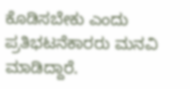ಕೊಡಿಸಬೇಕು ಎಂದು ಪ್ರತಿಭಟನೆಕಾರರು ಮನವಿ ಮಾಡಿದ್ದಾರೆ.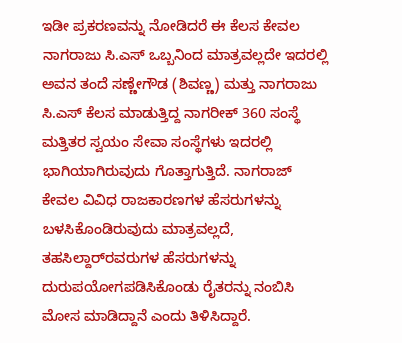ಇಡೀ ಪ್ರಕರಣವನ್ನು ನೋಡಿದರೆ ಈ ಕೆಲಸ ಕೇವಲ ನಾಗರಾಜು ಸಿ.ಎಸ್ ಒಬ್ಬನಿಂದ ಮಾತ್ರವಲ್ಲದೇ ಇದರಲ್ಲಿ ಅವನ ತಂದೆ ಸಣ್ಣೇಗೌಡ (ಶಿವಣ್ಣ) ಮತ್ತು ನಾಗರಾಜು ಸಿ.ಎಸ್ ಕೆಲಸ ಮಾಡುತ್ತಿದ್ದ ನಾಗರೀಕ್ 360 ಸಂಸ್ಥೆ ಮತ್ತಿತರ ಸ್ವಯಂ ಸೇವಾ ಸಂಸ್ಥೆಗಳು ಇದರಲ್ಲಿ ಭಾಗಿಯಾಗಿರುವುದು ಗೊತ್ತಾಗುತ್ತಿದೆ. ನಾಗರಾಜ್ ಕೇವಲ ವಿವಿಧ ರಾಜಕಾರಣಗಳ ಹೆಸರುಗಳನ್ನು ಬಳಸಿಕೊಂಡಿರುವುದು ಮಾತ್ರವಲ್ಲದೆ, ತಹಸಿಲ್ದಾರ್‌ರವರುಗಳ ಹೆಸರುಗಳನ್ನು ದುರುಪಯೋಗಪಡಿಸಿಕೊಂಡು ರೈತರನ್ನು ನಂಬಿಸಿ ಮೋಸ ಮಾಡಿದ್ದಾನೆ ಎಂದು ತಿಳಿಸಿದ್ದಾರೆ.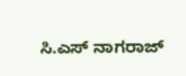ಸಿ.ಎಸ್ ನಾಗರಾಜ್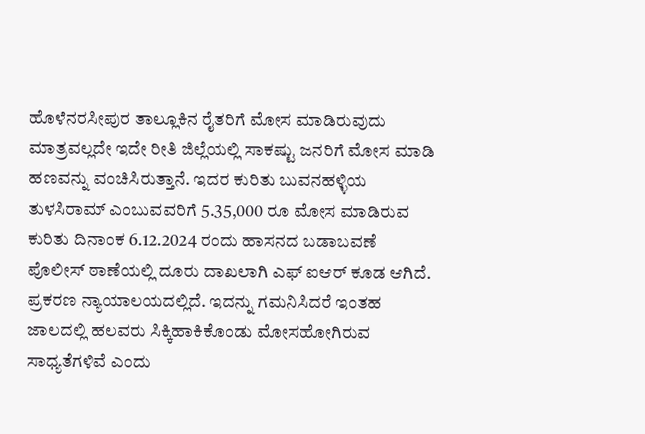ಹೊಳೆನರಸೀಪುರ ತಾಲ್ಲೂಕಿನ ರೈತರಿಗೆ ಮೋಸ ಮಾಡಿರುವುದು ಮಾತ್ರವಲ್ಲದೇ ಇದೇ ರೀತಿ ಜಿಲ್ಲೆಯಲ್ಲಿ ಸಾಕಷ್ಟು ಜನರಿಗೆ ಮೋಸ ಮಾಡಿ ಹಣವನ್ನು ವಂಚಿಸಿರುತ್ತಾನೆ. ಇದರ ಕುರಿತು ಬುವನಹಳ್ಳಿಯ ತುಳಸಿರಾಮ್ ಎಂಬುವವರಿಗೆ 5.35,000 ರೂ ಮೋಸ ಮಾಡಿರುವ ಕುರಿತು ದಿನಾಂಕ 6.12.2024 ರಂದು ಹಾಸನದ ಬಡಾಬವಣೆ ಪೊಲೀಸ್ ಠಾಣೆಯಲ್ಲಿ ದೂರು ದಾಖಲಾಗಿ ಎಫ್ ಐಆರ್ ಕೂಡ ಆಗಿದೆ. ಪ್ರಕರಣ ನ್ಯಾಯಾಲಯದಲ್ಲಿದೆ. ಇದನ್ನು ಗಮನಿಸಿದರೆ ಇಂತಹ ಜಾಲದಲ್ಲಿ ಹಲವರು ಸಿಕ್ಕಿಹಾಕಿಕೊಂಡು ಮೋಸಹೋಗಿರುವ ಸಾಧ್ಯತೆಗಳಿವೆ ಎಂದು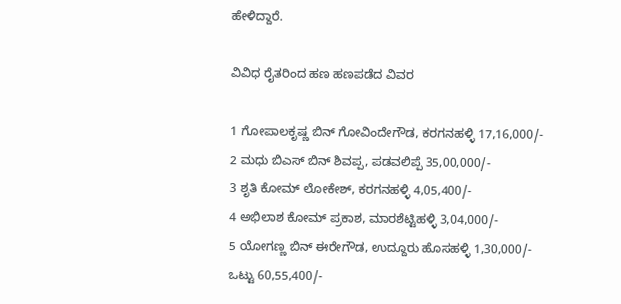ಹೇಳಿದ್ದಾರೆ.

ವಿವಿಧ ರೈತರಿಂದ ಹಣ ಹಣಪಡೆದ ವಿವರ

1 ಗೋಪಾಲಕೃಷ್ಣ ಬಿನ್ ಗೋವಿಂದೇಗೌಡ, ಕರಗನಹಳ್ಳಿ 17,16,000/-
2 ಮಧು ಬಿಎಸ್ ಬಿನ್ ಶಿವಪ್ಪ, ಪಡವಲಿಪ್ಪೆ 35,00,000/-
3 ಶೃತಿ ಕೋಮ್ ಲೋಕೇಶ್, ಕರಗನಹಳ್ಳಿ 4,05,400/-
4 ಅಭಿಲಾಶ ಕೋಮ್ ಪ್ರಕಾಶ, ಮಾರಶೆಟ್ಟಿಹಳ್ಳಿ 3,04,000/-
5 ಯೋಗಣ್ಣ ಬಿನ್ ಈರೇಗೌಡ, ಉದ್ದೂರು ಹೊಸಹಳ್ಳಿ 1,30,000/-
ಒಟ್ಟು 60,55,400/-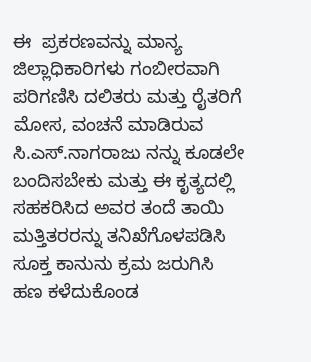ಈ  ಪ್ರಕರಣವನ್ನು ಮಾನ್ಯ ಜಿಲ್ಲಾಧಿಕಾರಿಗಳು ಗಂಬೀರವಾಗಿ ಪರಿಗಣಿಸಿ ದಲಿತರು ಮತ್ತು ರೈತರಿಗೆ ಮೋಸ, ವಂಚನೆ ಮಾಡಿರುವ ಸಿ.ಎಸ್.ನಾಗರಾಜು ನನ್ನು ಕೂಡಲೇ ಬಂದಿಸಬೇಕು ಮತ್ತು ಈ ಕೃತ್ಯದಲ್ಲಿ ಸಹಕರಿಸಿದ ಅವರ ತಂದೆ ತಾಯಿ ಮತ್ತಿತರರನ್ನು ತನಿಖೆಗೊಳಪಡಿಸಿ ಸೂಕ್ತ ಕಾನುನು ಕ್ರಮ ಜರುಗಿಸಿ ಹಣ ಕಳೆದುಕೊಂಡ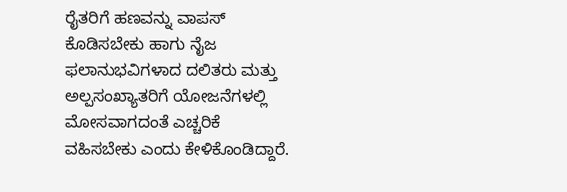ರೈತರಿಗೆ ಹಣವನ್ನು ವಾಪಸ್ ಕೊಡಿಸಬೇಕು ಹಾಗು ನೈಜ ಫಲಾನುಭವಿಗಳಾದ ದಲಿತರು ಮತ್ತು ಅಲ್ಪಸಂಖ್ಯಾತರಿಗೆ ಯೋಜನೆಗಳಲ್ಲಿ ಮೋಸವಾಗದಂತೆ ಎಚ್ಚರಿಕೆ ವಹಿಸಬೇಕು ಎಂದು ಕೇಳಿಕೊಂಡಿದ್ದಾರೆ.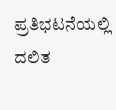ಪ್ರತಿಭಟನೆಯಲ್ಲಿ ದಲಿತ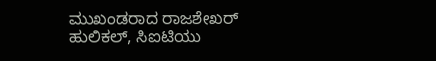ಮುಖಂಡರಾದ ರಾಜಶೇಖರ್ ಹುಲಿಕಲ್, ಸಿಐಟಿಯು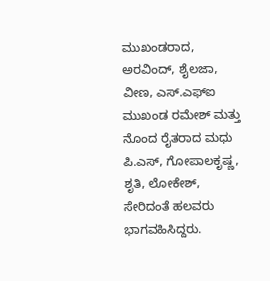ಮುಖಂಡರಾದ, ಅರವಿಂದ್, ಶೈಲಜಾ, ವೀಣ, ಎಸ್.ಎಫ್ಐ ಮುಖಂಡ ರಮೇಶ್ ಮತ್ತು ನೊಂದ ರೈತರಾದ ಮಧು ಪಿ.ಎಸ್, ಗೋಪಾಲಕೃಷ್ಣ, ಶೃತಿ, ಲೋಕೇಶ್, ಸೇರಿದಂತೆ ಹಲವರು ಭಾಗವಹಿಸಿದ್ದರು.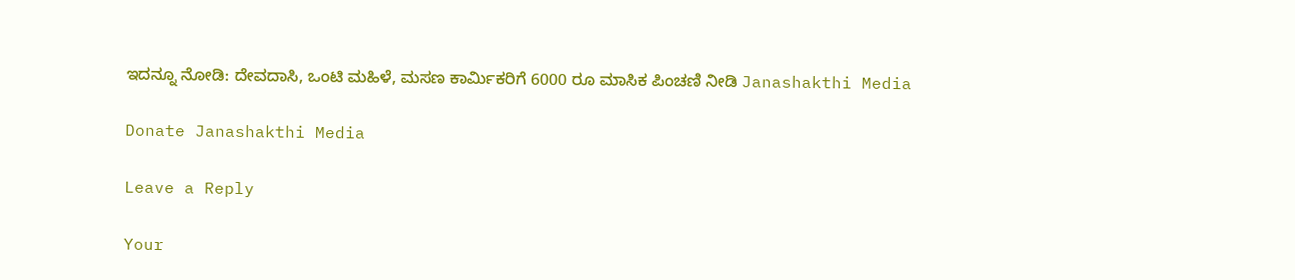ಇದನ್ನೂ ನೋಡಿ: ದೇವದಾಸಿ, ಒಂಟಿ ಮಹಿಳೆ, ಮಸಣ ಕಾರ್ಮಿಕರಿಗೆ 6000 ರೂ ಮಾಸಿಕ ಪಿಂಚಣಿ ನೀಡಿ Janashakthi Media

Donate Janashakthi Media

Leave a Reply

Your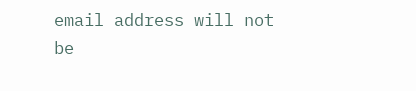email address will not be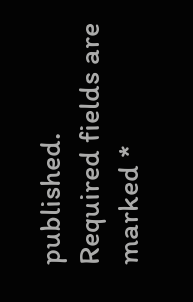published. Required fields are marked *